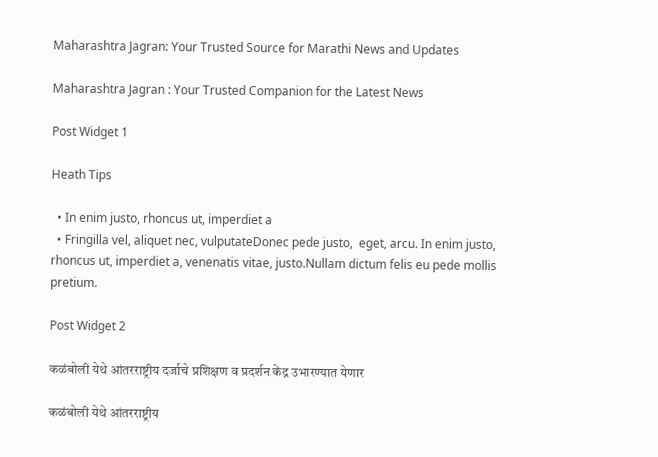Maharashtra Jagran: Your Trusted Source for Marathi News and Updates

Maharashtra Jagran : Your Trusted Companion for the Latest News

Post Widget 1

Heath Tips

  • In enim justo, rhoncus ut, imperdiet a
  • Fringilla vel, aliquet nec, vulputateDonec pede justo,  eget, arcu. In enim justo, rhoncus ut, imperdiet a, venenatis vitae, justo.Nullam dictum felis eu pede mollis pretium.

Post Widget 2

कळंबोली येथे आंतरराष्ट्रीय दर्जाचे प्रशिक्षण व प्रदर्शन केंद्र उभारण्यात येणार

कळंबोली येथे आंतरराष्ट्रीय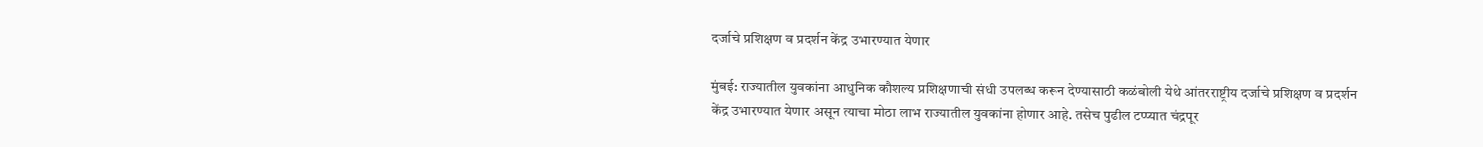दर्जाचे प्रशिक्षण व प्रदर्शन केंद्र उभारण्यात येणार

मुंबई: राज्यातील युवकांना आधुनिक कौशल्य प्रशिक्षणाची संधी उपलब्ध करून देण्यासाठी कळंबोली येथे आंतरराष्ट्रीय दर्जाचे प्रशिक्षण व प्रदर्शन केंद्र उभारण्यात येणार असून त्याचा मोठा लाभ राज्यातील युवकांना होणार आहे. तसेच पुढील टप्प्यात चंद्रपूर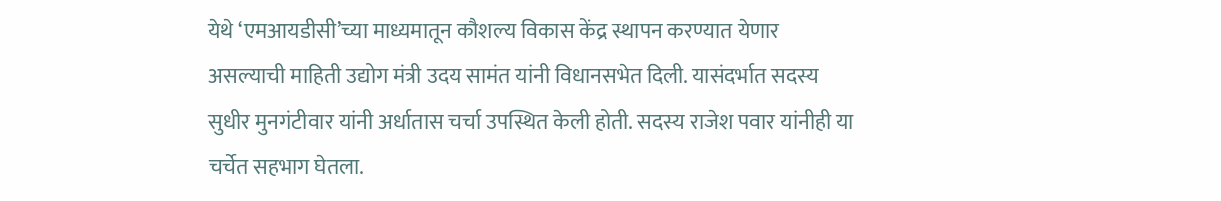येथे ‘एमआयडीसी’च्या माध्यमातून कौशल्य विकास केंद्र स्थापन करण्यात येणार असल्याची माहिती उद्योग मंत्री उदय सामंत यांनी विधानसभेत दिली. यासंदर्भात सदस्य सुधीर मुनगंटीवार यांनी अर्धातास चर्चा उपस्थित केली होती. सदस्य राजेश पवार यांनीही या चर्चेत सहभाग घेतला.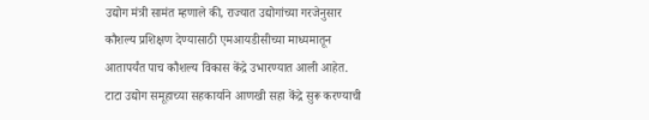उद्योग मंत्री सामंत म्हणाले की, राज्यात उद्योगांच्या गरजेनुसार कौशल्य प्रशिक्षण देण्यासाठी एमआयडीसीच्या माध्यमातून आतापर्यंत पाच कौशल्य विकास केंद्रे उभारण्यात आली आहेत. टाटा उद्योग समूहाच्या सहकार्याने आणखी सहा केंद्रे सुरू करण्याची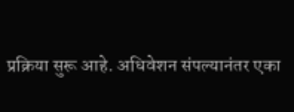प्रक्रिया सुरू आहे. अधिवेशन संपल्यानंतर एका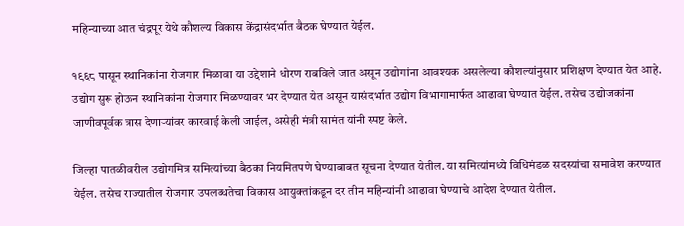महिन्याच्या आत चंद्रपूर येथे कौशल्य विकास केंद्रासंदर्भात बैठक घेण्यात येईल.

१९६८ पासून स्थानिकांना रोजगार मिळावा या उद्देशाने धोरण राबविले जात असून उद्योगांना आवश्यक असलेल्या कौशल्यांनुसार प्रशिक्षण देण्यात येत आहे. उद्योग सुरू होऊन स्थानिकांना रोजगार मिळण्यावर भर देण्यात येत असून यासंदर्भात उद्योग विभागामार्फत आढावा घेण्यात येईल. तसेच उद्योजकांना जाणीवपूर्वक त्रास देणाऱ्यांवर कारवाई केली जाईल, असेही मंत्री सामंत यांनी स्पष्ट केले.

जिल्हा पातळीवरील उद्योगमित्र समित्यांच्या बैठका नियमितपणे घेण्याबाबत सूचना देण्यात येतील. या समित्यांमध्ये विधिमंडळ सदस्यांचा समावेश करण्यात येईल. तसेच राज्यातील रोजगार उपलब्धतेचा विकास आयुक्तांकडून दर तीन महिन्यांनी आढावा घेण्याचे आदेश देण्यात येतील.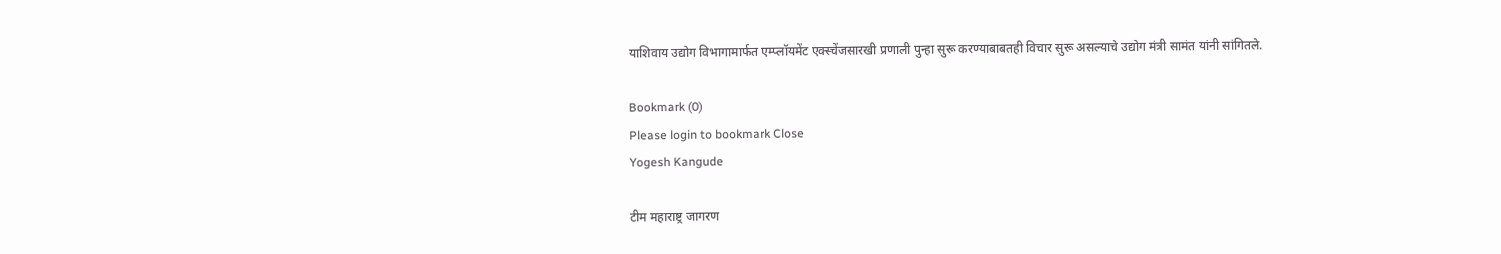याशिवाय उद्योग विभागामार्फत एम्प्लॉयमेंट एक्स्चेंजसारखी प्रणाली पुन्हा सुरू करण्याबाबतही विचार सुरू असल्याचे उद्योग मंत्री सामंत यांनी सांगितले.

Bookmark (0)
Please login to bookmark Close
Yogesh Kangude

टीम महाराष्ट्र जागरण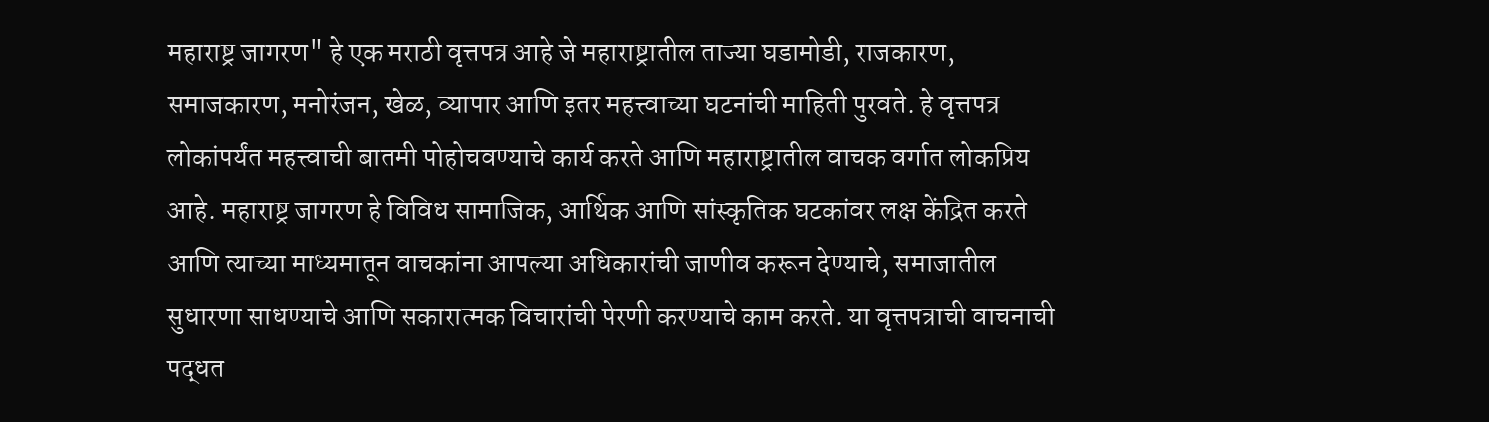महाराष्ट्र जागरण" हे एक मराठी वृत्तपत्र आहे जे महाराष्ट्रातील ताज्या घडामोडी, राजकारण, समाजकारण, मनोरंजन, खेळ, व्यापार आणि इतर महत्त्वाच्या घटनांची माहिती पुरवते. हे वृत्तपत्र लोकांपर्यंत महत्त्वाची बातमी पोहोचवण्याचे कार्य करते आणि महाराष्ट्रातील वाचक वर्गात लोकप्रिय आहे. महाराष्ट्र जागरण हे विविध सामाजिक, आर्थिक आणि सांस्कृतिक घटकांवर लक्ष केंद्रित करते आणि त्याच्या माध्यमातून वाचकांना आपल्या अधिकारांची जाणीव करून देण्याचे, समाजातील सुधारणा साधण्याचे आणि सकारात्मक विचारांची पेरणी करण्याचे काम करते. या वृत्तपत्राची वाचनाची पद्धत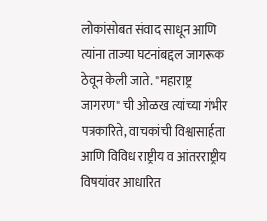लोकांसोबत संवाद साधून आणि त्यांना ताज्या घटनांबद्दल जागरूक ठेवून केली जाते. "महाराष्ट्र जागरण" ची ओळख त्यांच्या गंभीर पत्रकारिते, वाचकांची विश्वासार्हता आणि विविध राष्ट्रीय व आंतरराष्ट्रीय विषयांवर आधारित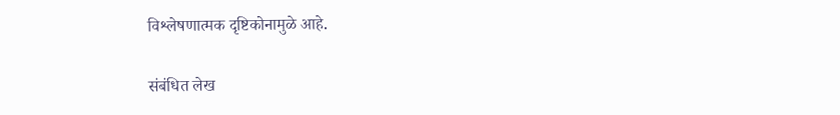विश्लेषणात्मक दृष्टिकोनामुळे आहे.

संबंधित लेख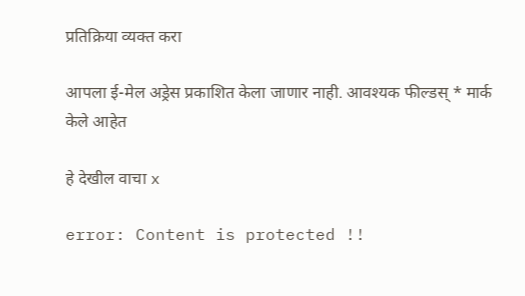प्रतिक्रिया व्यक्त करा

आपला ई-मेल अड्रेस प्रकाशित केला जाणार नाही. आवश्यक फील्डस् * मार्क केले आहेत

हे देखील वाचा x

error: Content is protected !!